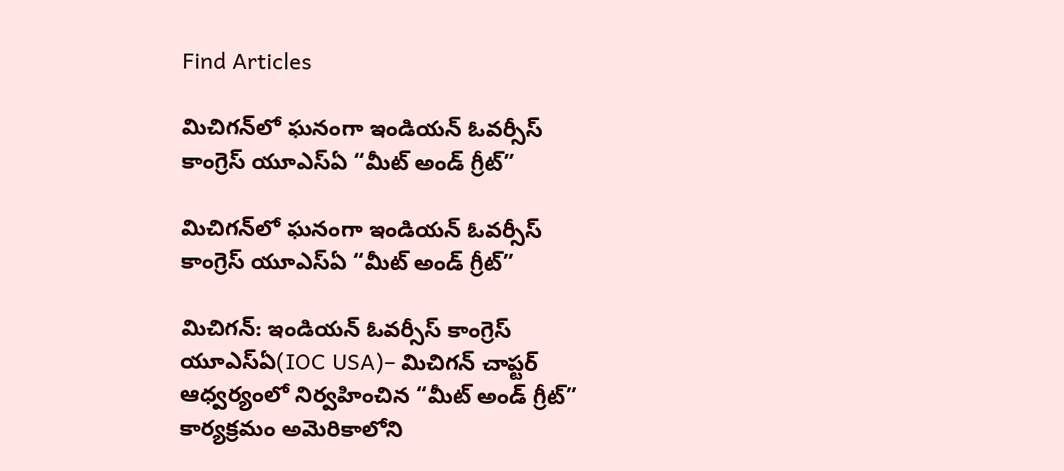Find Articles

మిచిగన్‌లో ఘనంగా ఇండియన్ ఓవర్సీస్ కాంగ్రెస్ యూఎస్ఏ “మీట్ అండ్ గ్రీట్”

మిచిగన్‌లో ఘనంగా ఇండియన్ ఓవర్సీస్ కాంగ్రెస్ యూఎస్ఏ “మీట్ అండ్ గ్రీట్”

మిచిగన్: ఇండియన్ ఓవర్సీస్ కాంగ్రెస్ యూఎస్ఏ(IOC USA)– మిచిగన్ చాప్టర్ ఆధ్వర్యంలో నిర్వహించిన “మీట్ అండ్ గ్రీట్” కార్యక్రమం అమెరికాలోని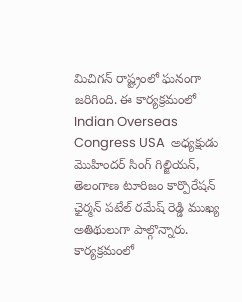మిచిగన్ రాష్ట్రంలో ఘనంగా జరిగింది. ఈ కార్యక్రమంలో Indian Overseas Congress USA  అధ్యక్షుడు మొహిందర్ సింగ్ గిల్జియన్, తెలంగాణ టూరిజం కార్పొరేషన్ ఛైర్మన్ పటేల్ రమేష్ రెడ్డి ముఖ్య అతిథులుగా పాల్గొన్నారు. కార్యక్రమంలో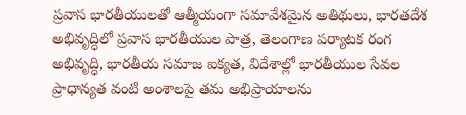ప్రవాస భారతీయులతో ఆత్మీయంగా సమావేశమైన అతిథులు, భారతదేశ అభివృద్ధిలో ప్రవాస భారతీయుల పాత్ర, తెలంగాణ పర్యాటక రంగ అభివృద్ధి, భారతీయ సమాజ ఐక్యత, విదేశాల్లో భారతీయుల సేవల ప్రాధాన్యత వంటి అంశాలపై తమ అభిప్రాయాలను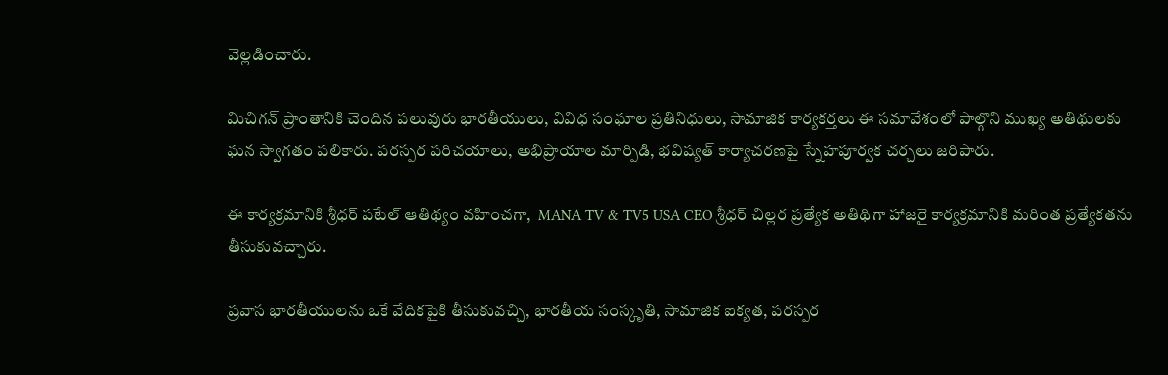వెల్లడించారు.

మిచిగన్ ప్రాంతానికి చెందిన పలువురు భారతీయులు, వివిధ సంఘాల ప్రతినిధులు, సామాజిక కార్యకర్తలు ఈ సమావేశంలో పాల్గొని ముఖ్య అతిథులకు ఘన స్వాగతం పలికారు. పరస్పర పరిచయాలు, అభిప్రాయాల మార్పిడి, భవిష్యత్ కార్యాచరణపై స్నేహపూర్వక చర్చలు జరిపారు.

ఈ కార్యక్రమానికి శ్రీధర్ పటేల్ ఆతిథ్యం వహించగా,  MANA TV & TV5 USA CEO శ్రీధర్ చిల్లర ప్రత్యేక అతిథిగా హాజరై కార్యక్రమానికి మరింత ప్రత్యేకతను తీసుకువచ్చారు.

ప్రవాస భారతీయులను ఒకే వేదికపైకి తీసుకువచ్చి, భారతీయ సంస్కృతి, సామాజిక ఐక్యత, పరస్పర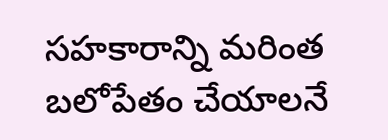సహకారాన్ని మరింత బలోపేతం చేయాలనే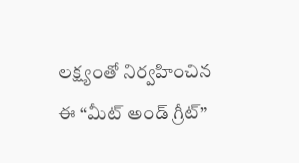లక్ష్యంతో నిర్వహించిన ఈ “మీట్ అండ్ గ్రీట్”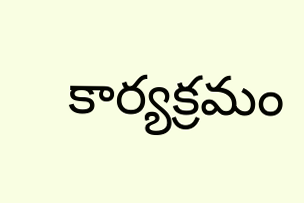కార్యక్రమం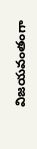విజయవంతంగా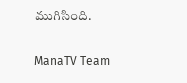ముగిసింది.

ManaTV Team